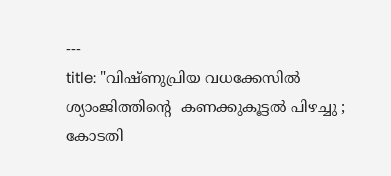---
title: "വിഷ്ണുപ്രിയ വധക്കേസിൽ ശ്യാംജിത്തിൻ്റെ  കണക്കുകൂട്ടൽ പിഴച്ചു ; കോടതി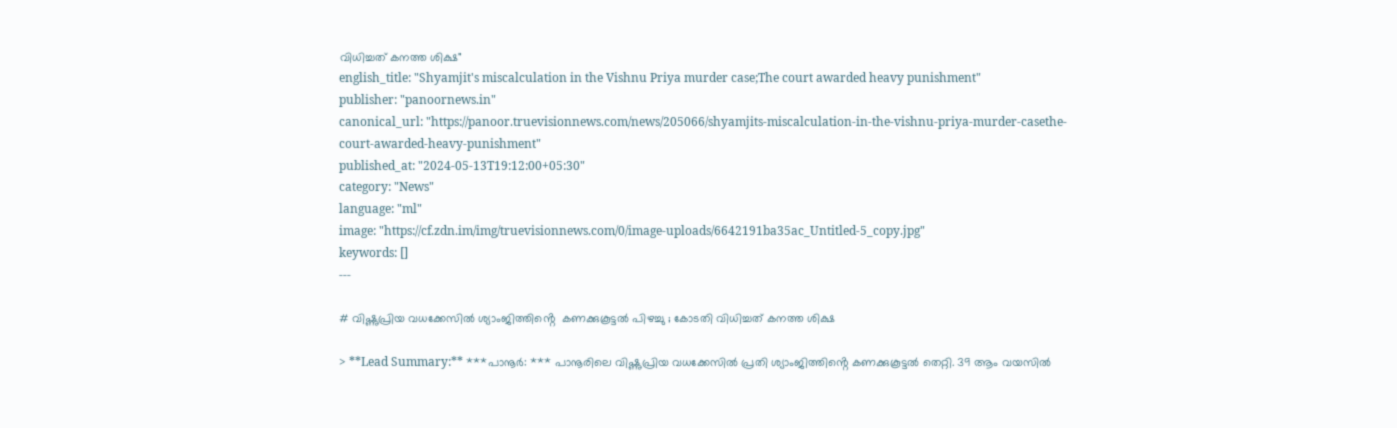വിധിച്ചത് കനത്ത ശിക്ഷ"
english_title: "Shyamjit's miscalculation in the Vishnu Priya murder case;The court awarded heavy punishment"
publisher: "panoornews.in"
canonical_url: "https://panoor.truevisionnews.com/news/205066/shyamjits-miscalculation-in-the-vishnu-priya-murder-casethe-court-awarded-heavy-punishment"
published_at: "2024-05-13T19:12:00+05:30"
category: "News"
language: "ml"
image: "https://cf.zdn.im/img/truevisionnews.com/0/image-uploads/6642191ba35ac_Untitled-5_copy.jpg"
keywords: []
---

# വിഷ്ണുപ്രിയ വധക്കേസിൽ ശ്യാംജിത്തിൻ്റെ  കണക്കുകൂട്ടൽ പിഴച്ചു ; കോടതി വിധിച്ചത് കനത്ത ശിക്ഷ

> **Lead Summary:** ***പാനൂർ: *** പാനൂരിലെ വിഷ്ണുപ്രിയ വധക്കേസിൽ പ്രതി ശ്യാംജിത്തിൻ്റെ കണക്കുകൂട്ടൽ തെറ്റി. 39 ആം വയസിൽ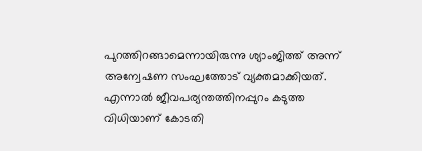പുറത്തിറങ്ങാമെന്നായിരുന്നു ശ്യാംജിത്ത് അന്ന് അന്വേഷണ സംഘത്തോട് വ്യക്തമാക്കിയത്. എന്നാൽ ജീവപര്യന്തത്തിനപ്പുറം കടുത്ത വിധിയാണ് കോടതി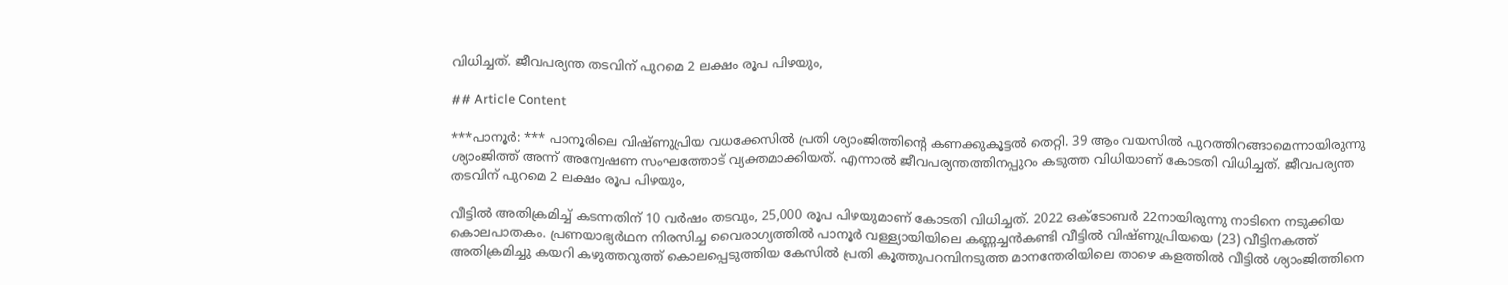വിധിച്ചത്. ജീവപര്യന്ത തടവിന് പുറമെ 2 ലക്ഷം രൂപ പിഴയും,

## Article Content

***പാനൂർ: *** പാനൂരിലെ വിഷ്ണുപ്രിയ വധക്കേസിൽ പ്രതി ശ്യാംജിത്തിൻ്റെ കണക്കുകൂട്ടൽ തെറ്റി. 39 ആം വയസിൽ പുറത്തിറങ്ങാമെന്നായിരുന്നു ശ്യാംജിത്ത് അന്ന് അന്വേഷണ സംഘത്തോട് വ്യക്തമാക്കിയത്. എന്നാൽ ജീവപര്യന്തത്തിനപ്പുറം കടുത്ത വിധിയാണ് കോടതി വിധിച്ചത്. ജീവപര്യന്ത തടവിന് പുറമെ 2 ലക്ഷം രൂപ പിഴയും,

വീട്ടിൽ അതിക്രമിച്ച് കടന്നതിന് 10 വർഷം തടവും, 25,000 രൂപ പിഴയുമാണ് കോടതി വിധിച്ചത്. 2022 ഒക്ടോബർ 22നായിരുന്നു നാടിനെ നടുക്കിയ കൊലപാതകം. പ്രണയാഭ്യർഥന നിരസിച്ച വൈരാഗ്യത്തിൽ പാനൂർ വള്ള്യായിയിലെ കണ്ണച്ചൻകണ്ടി വീട്ടിൽ വിഷ്ണുപ്രിയയെ (23) വീട്ടിനകത്ത് അതിക്രമിച്ചു കയറി കഴുത്തറുത്ത് കൊലപ്പെടുത്തിയ കേസിൽ പ്രതി കൂത്തുപറമ്പിനടുത്ത മാനന്തേരിയിലെ താഴെ കളത്തിൽ വീട്ടിൽ ശ്യാംജിത്തിനെ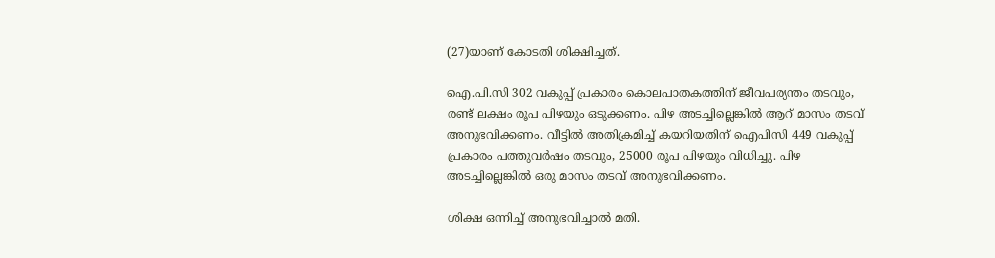(27)യാണ് കോടതി ശിക്ഷിച്ചത്.

ഐ.പി.സി 302 വകുപ്പ് പ്രകാരം കൊലപാതകത്തിന് ജീവപര്യന്തം തടവും, രണ്ട് ലക്ഷം രൂപ പിഴയും ഒടുക്കണം. പിഴ അടച്ചില്ലെങ്കിൽ ആറ് മാസം തടവ് അനുഭവിക്കണം. വീട്ടിൽ അതിക്രമിച്ച് കയറിയതിന് ഐപിസി 449 വകുപ്പ് പ്രകാരം പത്തുവർഷം തടവും, 25000 രൂപ പിഴയും വിധിച്ചു. പിഴ അടച്ചില്ലെങ്കിൽ ഒരു മാസം തടവ് അനുഭവിക്കണം.

ശിക്ഷ ഒന്നിച്ച് അനുഭവിച്ചാൽ മതി.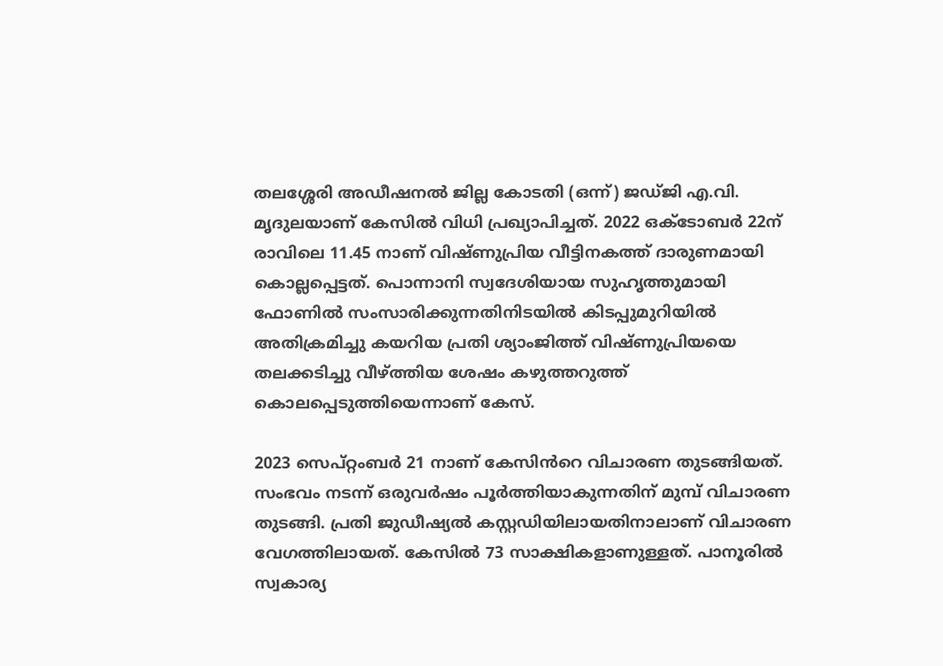തലശ്ശേരി അഡീഷനൽ ജില്ല കോടതി (ഒന്ന്) ജഡ്‌ജി എ.വി. മൃദുലയാണ് കേസിൽ വിധി പ്രഖ്യാപിച്ചത്. 2022 ഒക്ടോബർ 22ന് രാവിലെ 11.45 നാണ് വിഷ്ണുപ്രിയ വീട്ടിനകത്ത് ദാരുണമായി കൊല്ലപ്പെട്ടത്. പൊന്നാനി സ്വദേശിയായ സുഹൃത്തുമായി ഫോണിൽ സംസാരിക്കുന്നതിനിടയിൽ കിടപ്പുമുറിയിൽ അതിക്രമിച്ചു കയറിയ പ്രതി ശ്യാംജിത്ത് വിഷ്ണുപ്രിയയെ തലക്കടിച്ചു വീഴ്ത്തിയ ശേഷം കഴുത്തറുത്ത് കൊലപ്പെടുത്തിയെന്നാണ് കേസ്.

2023 സെപ്റ്റംബർ 21 നാണ് കേസിൻറെ വിചാരണ തുടങ്ങിയത്. സംഭവം നടന്ന് ഒരുവർഷം പൂർത്തിയാകുന്നതിന് മുമ്പ് വിചാരണ തുടങ്ങി. പ്രതി ജുഡീഷ്യൽ കസ്റ്റഡിയിലായതിനാലാണ് വിചാരണ വേഗത്തിലായത്. കേസിൽ 73 സാക്ഷികളാണുള്ളത്. പാനൂരിൽ സ്വകാര്യ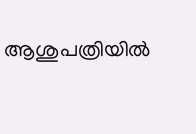ആശുപത്രിയിൽ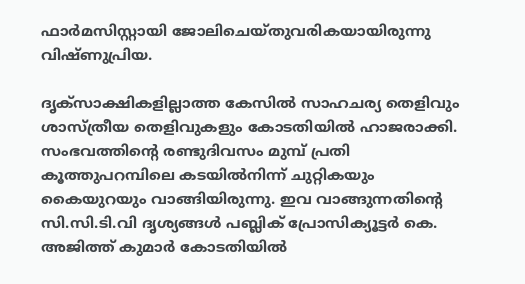ഫാർമസിസ്റ്റായി ജോലിചെയ്തുവരികയായിരുന്നു വിഷ്ണുപ്രിയ.

ദൃക്‌സാക്ഷികളില്ലാത്ത കേസിൽ സാഹചര്യ തെളിവും ശാസ്ത്രീയ തെളിവുകളും കോടതിയിൽ ഹാജരാക്കി. സംഭവത്തിന്റെ രണ്ടുദിവസം മുമ്പ് പ്രതി കൂത്തുപറമ്പിലെ കടയിൽനിന്ന് ചുറ്റികയും കൈയുറയും വാങ്ങിയിരുന്നു. ഇവ വാങ്ങുന്നതിന്റെ സി.സി.ടി.വി ദൃശ്യങ്ങൾ പബ്ലിക് പ്രോസിക്യൂട്ടർ കെ. അജിത്ത് കുമാർ കോടതിയിൽ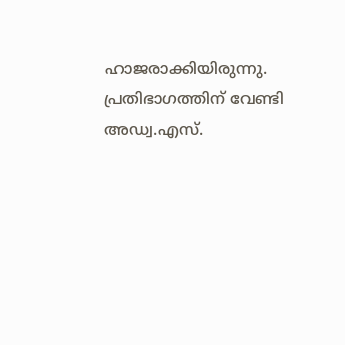ഹാജരാക്കിയിരുന്നു. പ്രതിഭാഗത്തിന് വേണ്ടി അഡ്വ.എസ്.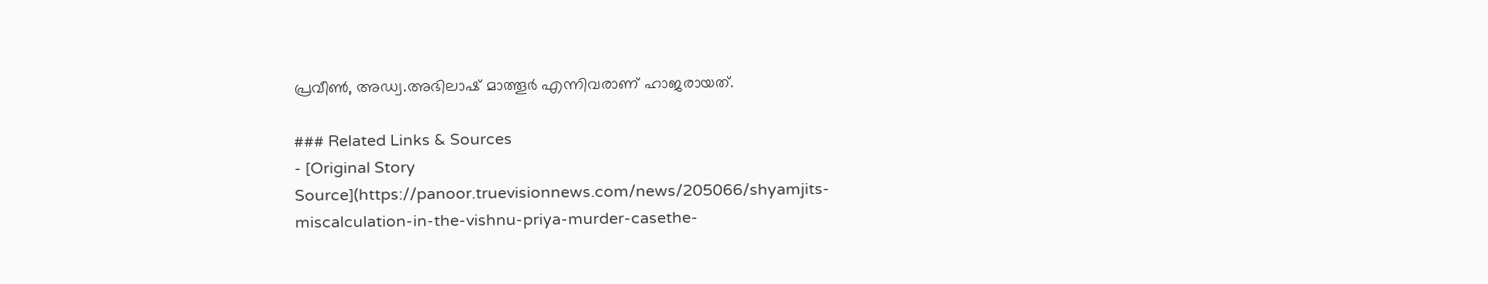പ്രവീൺ, അഡ്വ.അഭിലാഷ് മാത്തൂർ എന്നിവരാണ് ഹാജരായത്.

### Related Links & Sources
- [Original Story Source](https://panoor.truevisionnews.com/news/205066/shyamjits-miscalculation-in-the-vishnu-priya-murder-casethe-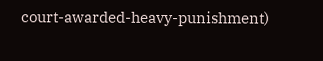court-awarded-heavy-punishment)